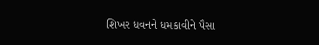શિખર ધવનને ધમકાવીને પૈસા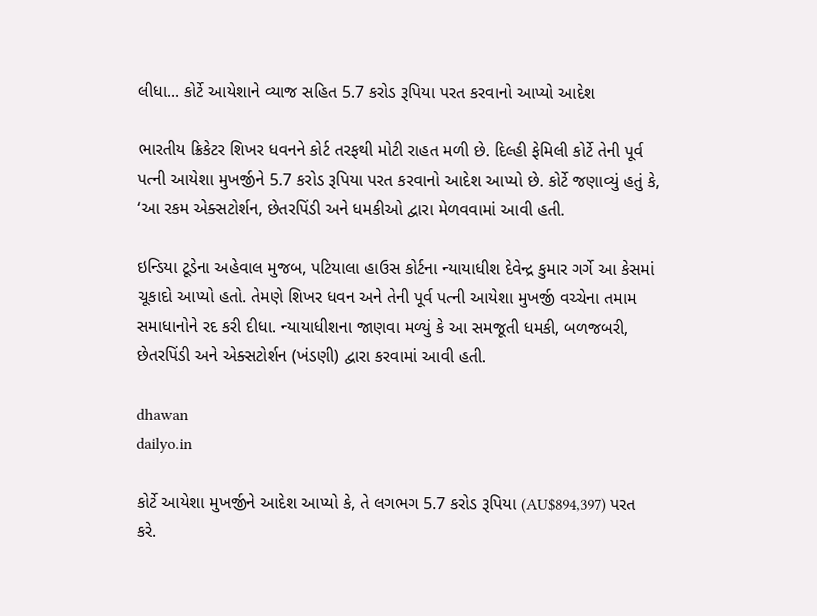લીધા... કોર્ટે આયેશાને વ્યાજ સહિત 5.7 કરોડ રૂપિયા પરત કરવાનો આપ્યો આદેશ

ભારતીય ક્રિકેટર શિખર ધવનને કોર્ટ તરફથી મોટી રાહત મળી છે. દિલ્હી ફેમિલી કોર્ટે તેની પૂર્વ પત્ની આયેશા મુખર્જીને 5.7 કરોડ રૂપિયા પરત કરવાનો આદેશ આપ્યો છે. કોર્ટે જણાવ્યું હતું કે, ‘આ રકમ એક્સટોર્શન, છેતરપિંડી અને ધમકીઓ દ્વારા મેળવવામાં આવી હતી.

ઇન્ડિયા ટૂડેના અહેવાલ મુજબ, પટિયાલા હાઉસ કોર્ટના ન્યાયાધીશ દેવેન્દ્ર કુમાર ગર્ગે આ કેસમાં ચૂકાદો આપ્યો હતો. તેમણે શિખર ધવન અને તેની પૂર્વ પત્ની આયેશા મુખર્જી વચ્ચેના તમામ સમાધાનોને રદ કરી દીધા. ન્યાયાધીશના જાણવા મળ્યું કે આ સમજૂતી ધમકી, બળજબરી, છેતરપિંડી અને એક્સટોર્શન (ખંડણી) દ્વારા કરવામાં આવી હતી.

dhawan
dailyo.in

કોર્ટે આયેશા મુખર્જીને આદેશ આપ્યો કે, તે લગભગ 5.7 કરોડ રૂપિયા (AU$894,397) પરત કરે.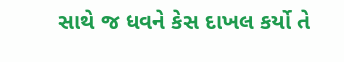સાથે જ ધવને કેસ દાખલ કર્યો તે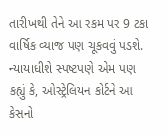તારીખથી તેને આ રકમ પર 9 ટકા વાર્ષિક વ્યાજ પણ ચૂકવવું પડશે. ન્યાયાધીશે સ્પષ્ટપણે એમ પણ કહ્યું કે, ઓસ્ટ્રેલિયન કોર્ટને આ કેસનો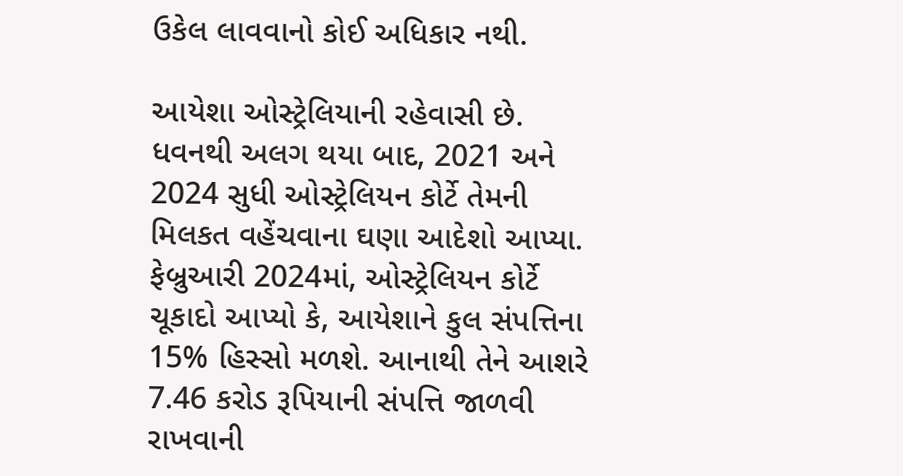ઉકેલ લાવવાનો કોઈ અધિકાર નથી.

આયેશા ઓસ્ટ્રેલિયાની રહેવાસી છે. ધવનથી અલગ થયા બાદ, 2021 અને 2024 સુધી ઓસ્ટ્રેલિયન કોર્ટે તેમની મિલકત વહેંચવાના ઘણા આદેશો આપ્યા. ફેબ્રુઆરી 2024માં, ઓસ્ટ્રેલિયન કોર્ટે ચૂકાદો આપ્યો કે, આયેશાને કુલ સંપત્તિના 15% હિસ્સો મળશે. આનાથી તેને આશરે 7.46 કરોડ રૂપિયાની સંપત્તિ જાળવી રાખવાની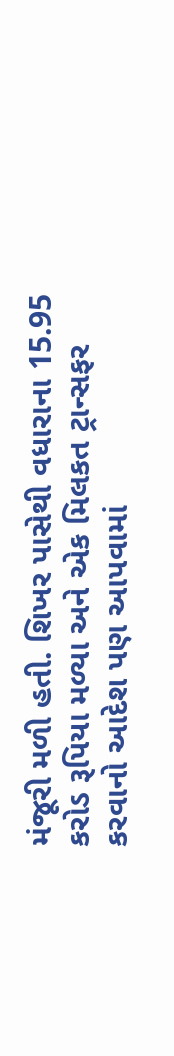મંજૂરી મળી હતી. શિખર પાસેથી વધારાના 15.95 કરોડ રૂપિયા મળ્યા અને એક મિલકત ટ્રાન્સફર કરવાનો આદેશ પણ આપવામાં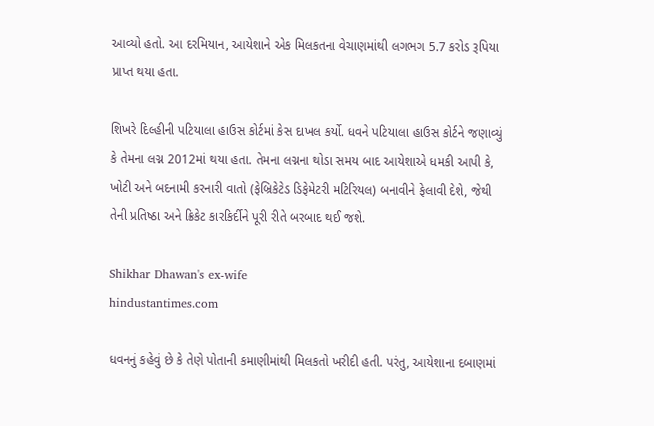આવ્યો હતો. આ દરમિયાન, આયેશાને એક મિલકતના વેચાણમાંથી લગભગ 5.7 કરોડ રૂપિયા પ્રાપ્ત થયા હતા.

શિખરે દિલ્હીની પટિયાલા હાઉસ કોર્ટમાં કેસ દાખલ કર્યો. ધવને પટિયાલા હાઉસ કોર્ટને જણાવ્યું કે તેમના લગ્ન 2012માં થયા હતા. તેમના લગ્નના થોડા સમય બાદ આયેશાએ ધમકી આપી કે, ખોટી અને બદનામી કરનારી વાતો (ફેબ્રિકેટેડ ડિફેમેટરી મટિરિયલ) બનાવીને ફેલાવી દેશે, જેથી તેની પ્રતિષ્ઠા અને ક્રિકેટ કારકિર્દીને પૂરી રીતે બરબાદ થઈ જશે.

Shikhar Dhawan's ex-wife
hindustantimes.com

ધવનનું કહેવું છે કે તેણે પોતાની કમાણીમાંથી મિલકતો ખરીદી હતી. પરંતુ, આયેશાના દબાણમાં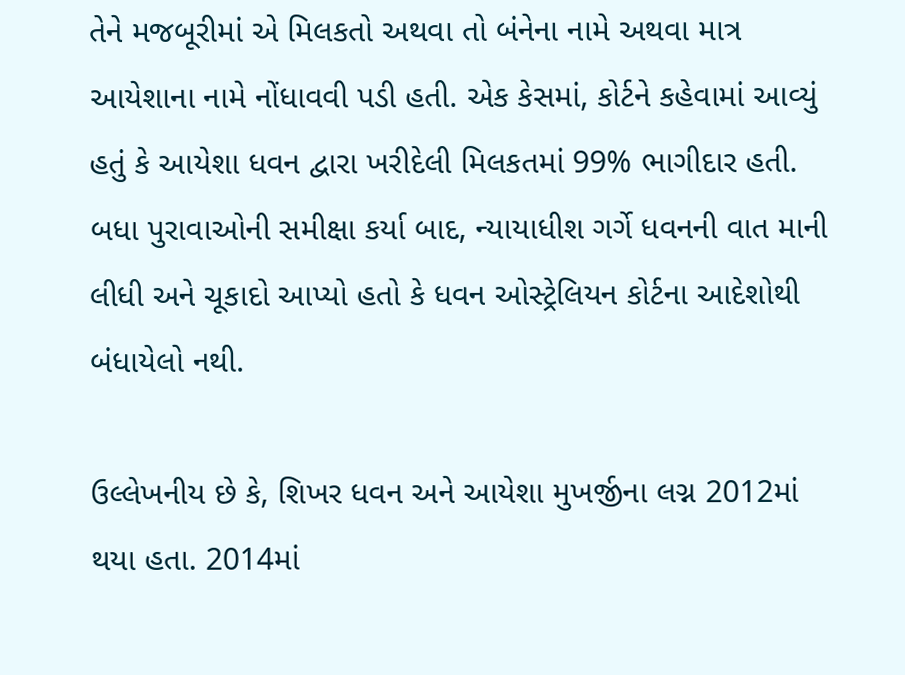તેને મજબૂરીમાં એ મિલકતો અથવા તો બંનેના નામે અથવા માત્ર આયેશાના નામે નોંધાવવી પડી હતી. એક કેસમાં, કોર્ટને કહેવામાં આવ્યું હતું કે આયેશા ધવન દ્વારા ખરીદેલી મિલકતમાં 99% ભાગીદાર હતી. બધા પુરાવાઓની સમીક્ષા કર્યા બાદ, ન્યાયાધીશ ગર્ગે ધવનની વાત માની લીધી અને ચૂકાદો આપ્યો હતો કે ધવન ઓસ્ટ્રેલિયન કોર્ટના આદેશોથી બંધાયેલો નથી.

ઉલ્લેખનીય છે કે, શિખર ધવન અને આયેશા મુખર્જીના લગ્ન 2012માં થયા હતા. 2014માં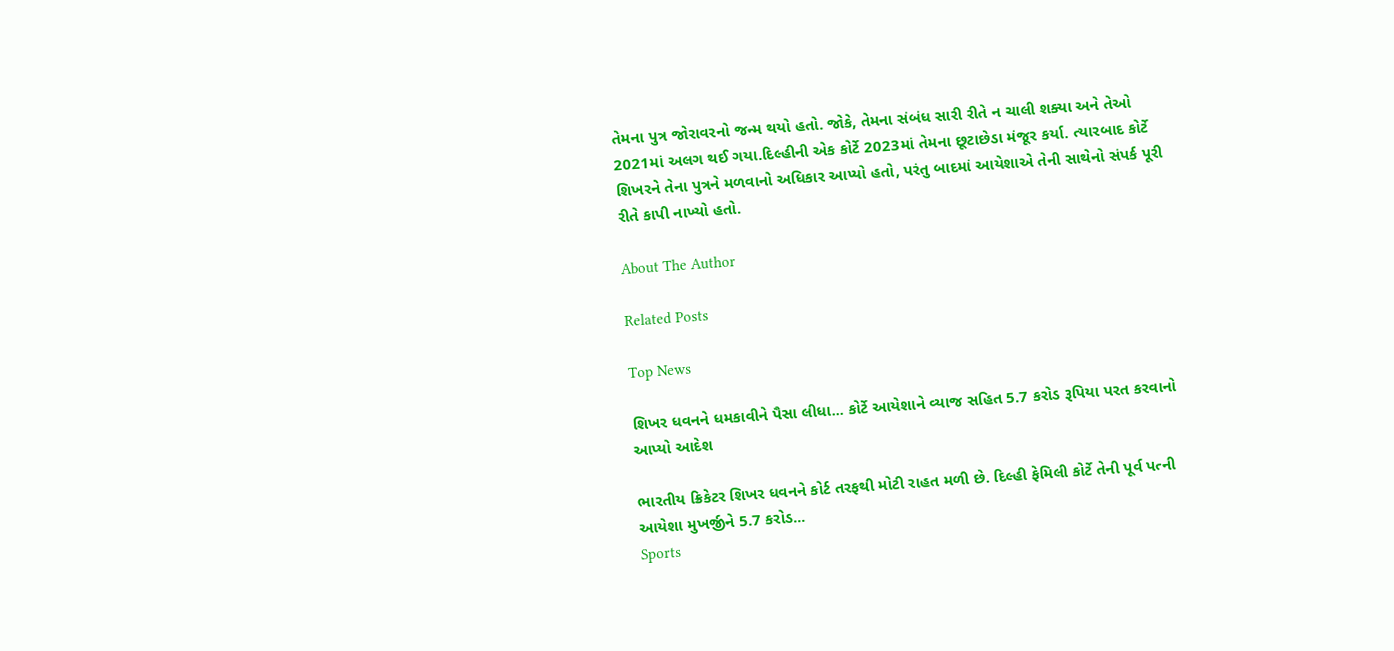તેમના પુત્ર જોરાવરનો જન્મ થયો હતો. જોકે, તેમના સંબંધ સારી રીતે ન ચાલી શક્યા અને તેઓ 2021માં અલગ થઈ ગયા.દિલ્હીની એક કોર્ટે 2023માં તેમના છૂટાછેડા મંજૂર કર્યા. ત્યારબાદ કોર્ટે શિખરને તેના પુત્રને મળવાનો અધિકાર આપ્યો હતો, પરંતુ બાદમાં આયેશાએ તેની સાથેનો સંપર્ક પૂરી રીતે કાપી નાખ્યો હતો.

About The Author

Related Posts

Top News

શિખર ધવનને ધમકાવીને પૈસા લીધા... કોર્ટે આયેશાને વ્યાજ સહિત 5.7 કરોડ રૂપિયા પરત કરવાનો આપ્યો આદેશ

ભારતીય ક્રિકેટર શિખર ધવનને કોર્ટ તરફથી મોટી રાહત મળી છે. દિલ્હી ફેમિલી કોર્ટે તેની પૂર્વ પત્ની આયેશા મુખર્જીને 5.7 કરોડ...
Sports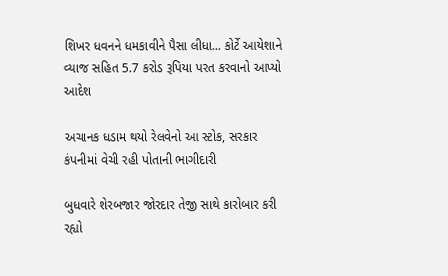શિખર ધવનને ધમકાવીને પૈસા લીધા... કોર્ટે આયેશાને વ્યાજ સહિત 5.7 કરોડ રૂપિયા પરત કરવાનો આપ્યો આદેશ

અચાનક ધડામ થયો રેલવેનો આ સ્ટોક, સરકાર કંપનીમાં વેચી રહી પોતાની ભાગીદારી

બુધવારે શેરબજાર જોરદાર તેજી સાથે કારોબાર કરી રહ્યો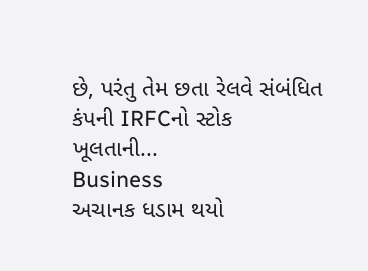છે, પરંતુ તેમ છતા રેલવે સંબંધિત કંપની IRFCનો સ્ટોક ખૂલતાની...
Business
અચાનક ધડામ થયો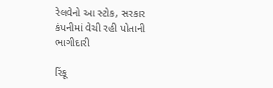રેલવેનો આ સ્ટોક, સરકાર કંપનીમાં વેચી રહી પોતાની ભાગીદારી

રિંકૂ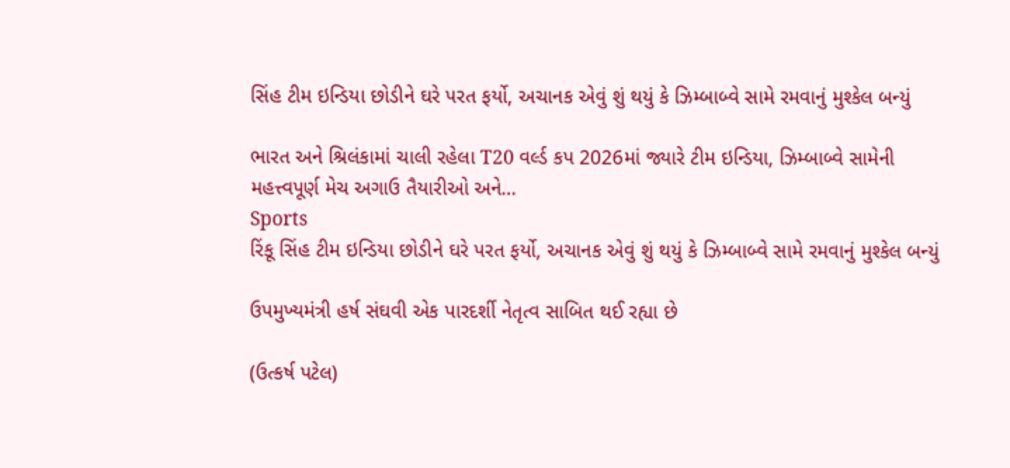સિંહ ટીમ ઇન્ડિયા છોડીને ઘરે પરત ફર્યો, અચાનક એવું શું થયું કે ઝિમ્બાબ્વે સામે રમવાનું મુશ્કેલ બન્યું

ભારત અને શ્રિલંકામાં ચાલી રહેલા T20 વર્લ્ડ કપ 2026માં જ્યારે ટીમ ઇન્ડિયા, ઝિમ્બાબ્વે સામેની મહત્ત્વપૂર્ણ મેચ અગાઉ તૈયારીઓ અને...
Sports
રિંકૂ સિંહ ટીમ ઇન્ડિયા છોડીને ઘરે પરત ફર્યો, અચાનક એવું શું થયું કે ઝિમ્બાબ્વે સામે રમવાનું મુશ્કેલ બન્યું

ઉપમુખ્યમંત્રી હર્ષ સંઘવી એક પારદર્શી નેતૃત્વ સાબિત થઈ રહ્યા છે

(ઉત્કર્ષ પટેલ)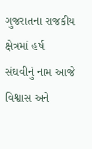ગુજરાતના રાજકીય ક્ષેત્રમાં હર્ષ સંઘવીનું નામ આજે વિશ્વાસ અને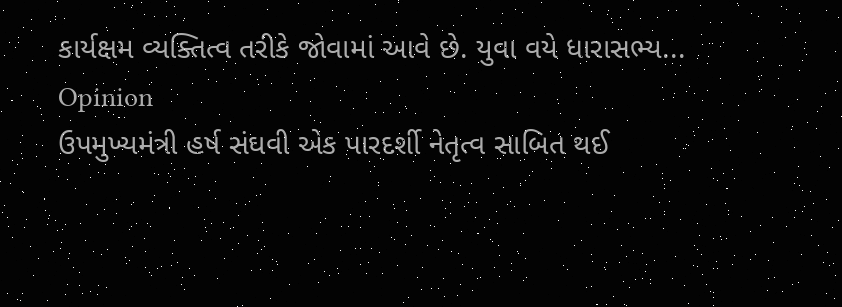કાર્યક્ષમ વ્યક્તિત્વ તરીકે જોવામાં આવે છે. યુવા વયે ધારાસભ્ય...
Opinion
ઉપમુખ્યમંત્રી હર્ષ સંઘવી એક પારદર્શી નેતૃત્વ સાબિત થઈ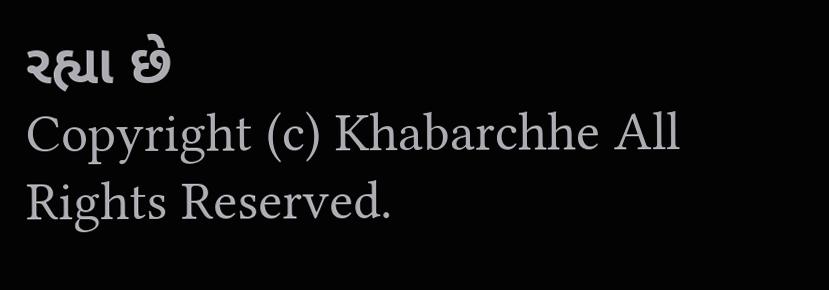રહ્યા છે
Copyright (c) Khabarchhe All Rights Reserved.